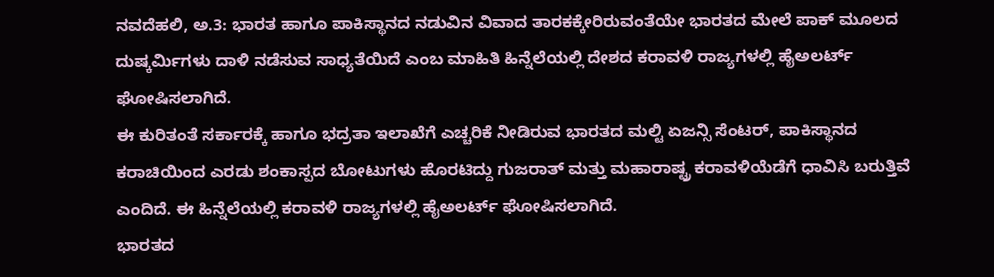ನವದೆಹಲಿ, ಅ.3: ಭಾರತ ಹಾಗೂ ಪಾಕಿಸ್ಥಾನದ ನಡುವಿನ ವಿವಾದ ತಾರಕಕ್ಕೇರಿರುವಂತೆಯೇ ಭಾರತದ ಮೇಲೆ ಪಾಕ್ ಮೂಲದ ದುಷ್ಕರ್ಮಿಗಳು ದಾಳಿ ನಡೆಸುವ ಸಾಧ್ಯತೆಯಿದೆ ಎಂಬ ಮಾಹಿತಿ ಹಿನ್ನೆಲೆಯಲ್ಲಿ ದೇಶದ ಕರಾವಳಿ ರಾಜ್ಯಗಳಲ್ಲಿ ಹೈಅಲರ್ಟ್ ಘೋಷಿಸಲಾಗಿದೆ.
ಈ ಕುರಿತಂತೆ ಸರ್ಕಾರಕ್ಕೆ ಹಾಗೂ ಭದ್ರತಾ ಇಲಾಖೆಗೆ ಎಚ್ಚರಿಕೆ ನೀಡಿರುವ ಭಾರತದ ಮಲ್ಟಿ ಏಜನ್ಸಿ ಸೆಂಟರ್, ಪಾಕಿಸ್ಥಾನದ ಕರಾಚಿಯಿಂದ ಎರಡು ಶಂಕಾಸ್ಪದ ಬೋಟುಗಳು ಹೊರಟಿದ್ದು ಗುಜರಾತ್ ಮತ್ತು ಮಹಾರಾಷ್ಟ್ರ ಕರಾವಳಿಯೆಡೆಗೆ ಧಾವಿಸಿ ಬರುತ್ತಿವೆ ಎಂದಿದೆ. ಈ ಹಿನ್ನೆಲೆಯಲ್ಲಿ ಕರಾವಳಿ ರಾಜ್ಯಗಳಲ್ಲಿ ಹೈಅಲರ್ಟ್ ಘೋಷಿಸಲಾಗಿದೆ.
ಭಾರತದ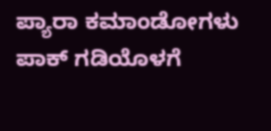ಪ್ಯಾರಾ ಕಮಾಂಡೋಗಳು ಪಾಕ್ ಗಡಿಯೊಳಗೆ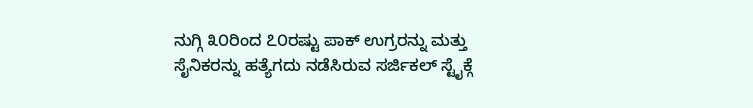ನುಗ್ಗಿ ೩೦ರಿಂದ ೭೦ರಷ್ಟು ಪಾಕ್ ಉಗ್ರರನ್ನು ಮತ್ತು ಸೈನಿಕರನ್ನು ಹತ್ಯೆಗದು ನಡೆಸಿರುವ ಸರ್ಜಿಕಲ್ ಸ್ಟೈಕ್ಗೆ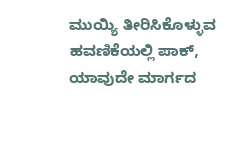ಮುಯ್ಯಿ ತೀರಿಸಿಕೊಳ್ಳುವ ಹವಣಿಕೆಯಲ್ಲಿ ಪಾಕ್, ಯಾವುದೇ ಮಾರ್ಗದ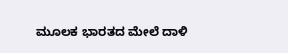ಮೂಲಕ ಭಾರತದ ಮೇಲೆ ದಾಳಿ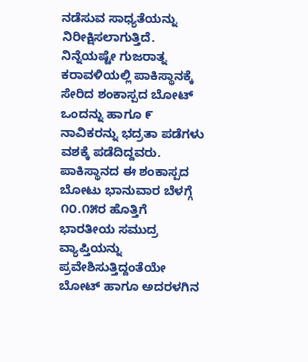ನಡೆಸುವ ಸಾಧ್ಯತೆಯನ್ನು ನಿರೀಕ್ಷಿಸಲಾಗುತ್ತಿದೆ.
ನಿನ್ನೆಯಷ್ಟೇ ಗುಜರಾತ್ನ ಕರಾವಳಿಯಲ್ಲಿ ಪಾಕಿಸ್ಥಾನಕ್ಕೆ ಸೇರಿದ ಶಂಕಾಸ್ಪದ ಬೋಟ್ ಒಂದನ್ನು ಹಾಗೂ ೯ ನಾವಿಕರನ್ನು ಭದ್ರತಾ ಪಡೆಗಳು ವಶಕ್ಕೆ ಪಡೆದಿದ್ದವರು. ಪಾಕಿಸ್ಥಾನದ ಈ ಶಂಕಾಸ್ಪದ ಬೋಟು ಭಾನುವಾರ ಬೆಳಗ್ಗೆ ೧೦.೧೫ರ ಹೊತ್ತಿಗೆ ಭಾರತೀಯ ಸಮುದ್ರ ವ್ಯಾಪ್ತಿಯನ್ನು ಪ್ರವೇಶಿಸುತ್ತಿದ್ದಂತೆಯೇ ಬೋಟ್ ಹಾಗೂ ಅದರಳಗಿನ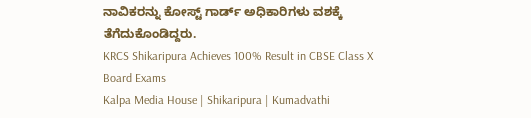ನಾವಿಕರನ್ನು ಕೋಸ್ಟ್ ಗಾರ್ಡ್ ಅಧಿಕಾರಿಗಳು ವಶಕ್ಕೆ ತೆಗೆದುಕೊಂಡಿದ್ದರು.
KRCS Shikaripura Achieves 100% Result in CBSE Class X Board Exams
Kalpa Media House | Shikaripura | Kumadvathi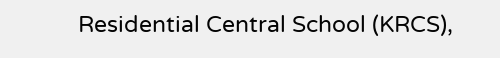Residential Central School (KRCS),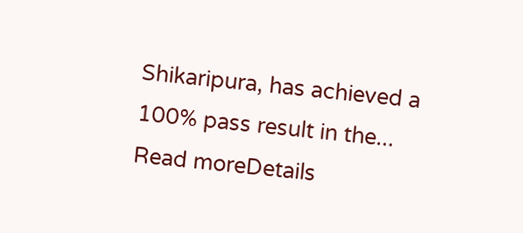Shikaripura, has achieved a 100% pass result in the...
Read moreDetails